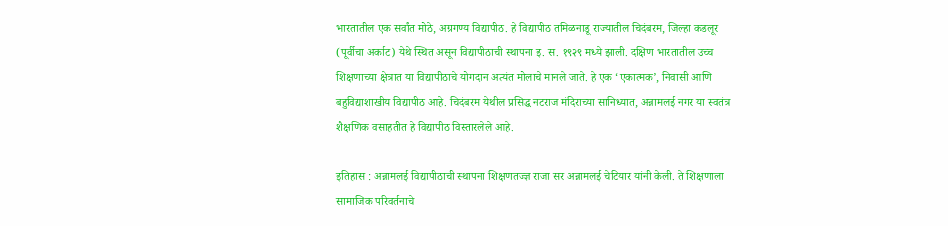भारतातील एक सर्वांत मोठे, अग्रगण्य विद्यापीठ. हे विद्यापीठ तमिळनाडू राज्यातील चिदंबरम, जिल्हा कडलूर (पूर्वीचा अर्काट) येथे स्थित असून विद्यापीठाची स्थापना इ. स. १९२९ मध्ये झाली. दक्षिण भारतातील उच्च शिक्षणाच्या क्षेत्रात या विद्यापीठाचे योगदान अत्यंत मोलाचे मानले जाते. हे एक ‘एकात्मक’, निवासी आणि बहुविद्याशाखीय विद्यापीठ आहे. चिदंबरम येथील प्रसिद्ध नटराज मंदिराच्या सानिध्यात, अन्नामलई नगर या स्वतंत्र शैक्षणिक वसाहतीत हे विद्यापीठ विस्तारलेले आहे.

इतिहास : अन्नामलई विद्यापीठाची स्थापना शिक्षणतज्ज्ञ राजा सर अन्नामलई चेटियार यांनी केली. ते शिक्षणाला सामाजिक परिवर्तनाचे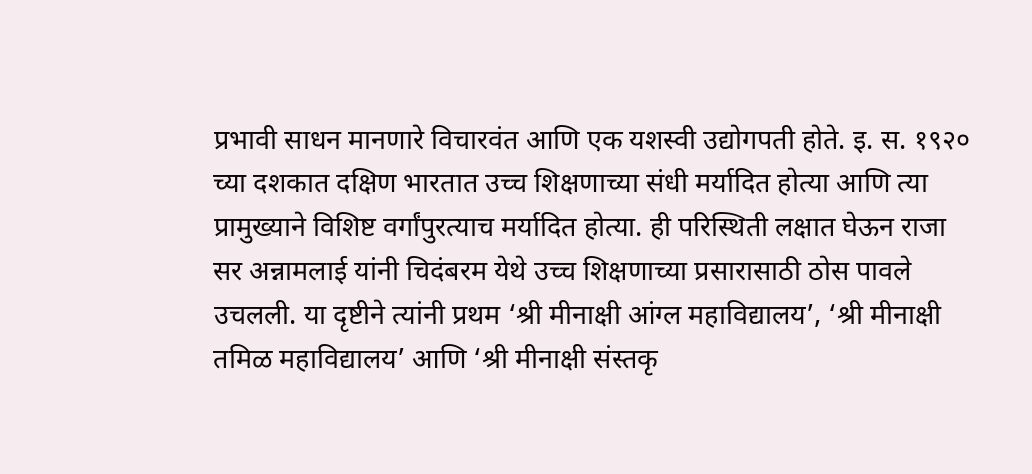प्रभावी साधन मानणारे विचारवंत आणि एक यशस्वी उद्योगपती होते. इ. स. १९२० च्या दशकात दक्षिण भारतात उच्च शिक्षणाच्या संधी मर्यादित होत्या आणि त्या प्रामुख्याने विशिष्ट वर्गांपुरत्याच मर्यादित होत्या. ही परिस्थिती लक्षात घेऊन राजा सर अन्नामलाई यांनी चिदंबरम येथे उच्च शिक्षणाच्या प्रसारासाठी ठोस पावले उचलली. या दृष्टीने त्यांनी प्रथम ‘श्री मीनाक्षी आंग्ल महाविद्यालय’, ‘श्री मीनाक्षी तमिळ महाविद्यालय’ आणि ‘श्री मीनाक्षी संस्तकृ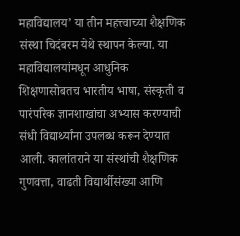महाविद्यालय’ या तीन महत्त्वाच्या शैक्षणिक संस्था चिदंबरम येथे स्थापन केल्या. या महाविद्यालयांमधून आधुनिक शिक्षणासोबतच भारतीय भाषा, संस्कृती व पारंपरिक ज्ञानशाखांचा अभ्यास करण्याची संधी विद्यार्थ्यांना उपलब्ध करून देण्यात आली. कालांतराने या संस्थांची शैक्षणिक गुणवत्ता, वाढती विद्यार्थीसंख्या आणि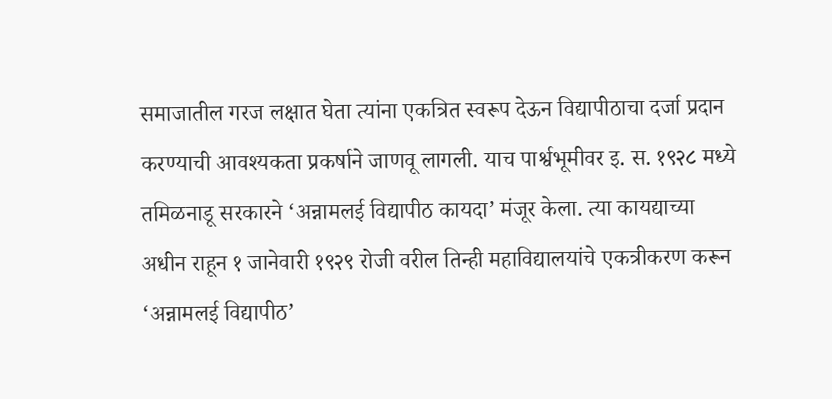समाजातील गरज लक्षात घेता त्यांना एकत्रित स्वरूप देऊन विद्यापीठाचा दर्जा प्रदान करण्याची आवश्यकता प्रकर्षाने जाणवू लागली. याच पार्श्वभूमीवर इ. स. १९२८ मध्ये तमिळनाडू सरकारने ‘अन्नामलई विद्यापीठ कायदा’ मंजूर केला. त्या कायद्याच्या अधीन राहून १ जानेवारी १९२९ रोजी वरील तिन्ही महाविद्यालयांचे एकत्रीकरण करून ‘अन्नामलई विद्यापीठ’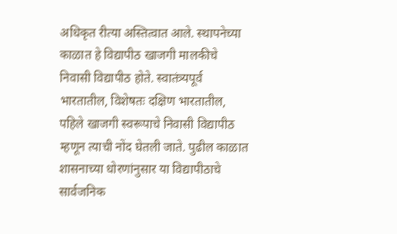अधिकृत रीत्या अस्तित्वात आले. स्थापनेच्या काळात हे विद्यापीठ खाजगी मालकीचे निवासी विद्यापीठ होते. स्वातंत्र्यपूर्व भारतातील, विशेषतः दक्षिण भारतातील, पहिले खाजगी स्वरूपाचे निवासी विद्यापीठ म्हणून त्याची नोंद घेतली जाते. पुढील काळात शासनाच्या धोरणांनुसार या विद्यापीठाचे सार्वजनिक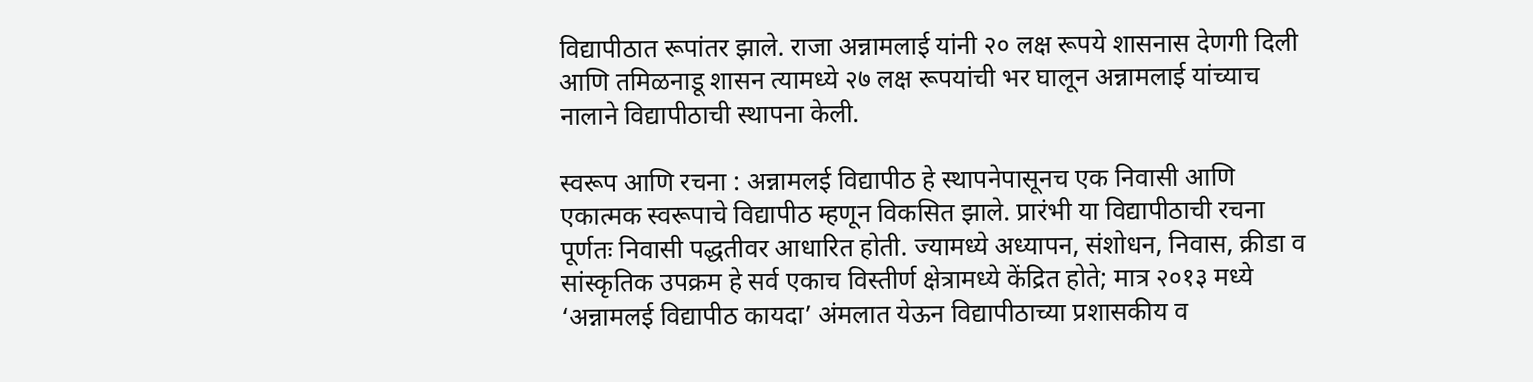विद्यापीठात रूपांतर झाले. राजा अन्नामलाई यांनी २० लक्ष रूपये शासनास देणगी दिली आणि तमिळनाडू शासन त्यामध्ये २७ लक्ष रूपयांची भर घालून अन्नामलाई यांच्याच नालाने विद्यापीठाची स्थापना केली.

स्वरूप आणि रचना : अन्नामलई विद्यापीठ हे स्थापनेपासूनच एक निवासी आणि एकात्मक स्वरूपाचे विद्यापीठ म्हणून विकसित झाले. प्रारंभी या विद्यापीठाची रचना पूर्णतः निवासी पद्धतीवर आधारित होती. ज्यामध्ये अध्यापन, संशोधन, निवास, क्रीडा व सांस्कृतिक उपक्रम हे सर्व एकाच विस्तीर्ण क्षेत्रामध्ये केंद्रित होते; मात्र २०१३ मध्ये ‘अन्नामलई विद्यापीठ कायदा’ अंमलात येऊन विद्यापीठाच्या प्रशासकीय व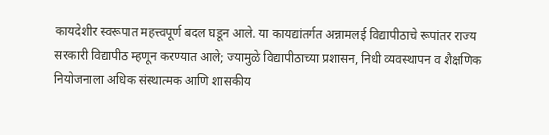कायदेशीर स्वरूपात महत्त्वपूर्ण बदल घडून आले. या कायद्यांतर्गत अन्नामलई विद्यापीठाचे रूपांतर राज्य सरकारी विद्यापीठ म्हणून करण्यात आले; ज्यामुळे विद्यापीठाच्या प्रशासन, निधी व्यवस्थापन व शैक्षणिक नियोजनाला अधिक संस्थात्मक आणि शासकीय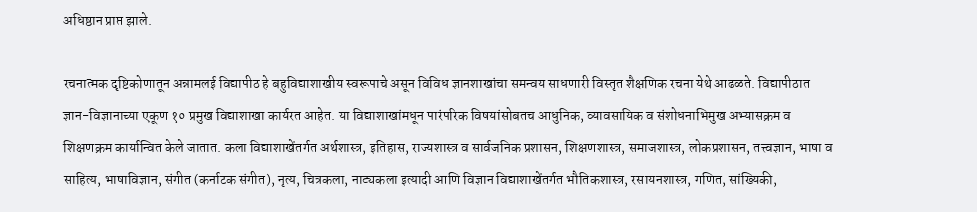अधिष्ठान प्राप्त झाले.

रचनात्मक दृष्टिकोणातून अन्नामलई विद्यापीठ हे बहुविद्याशाखीय स्वरूपाचे असून विविध ज्ञानशाखांचा समन्वय साधणारी विस्तृत शैक्षणिक रचना येथे आढळते. विद्यापीठात ज्ञान-विज्ञानाच्या एकूण १० प्रमुख विद्याशाखा कार्यरत आहेत. या विद्याशाखांमधून पारंपरिक विषयांसोबतच आधुनिक, व्यावसायिक व संशोधनाभिमुख अभ्यासक्रम व शिक्षणक्रम कार्यान्वित केले जातात. कला विद्याशाखेंतर्गत अर्थशास्त्र, इतिहास, राज्यशास्त्र व सार्वजनिक प्रशासन, शिक्षणशास्त्र, समाजशास्त्र, लोकप्रशासन, तत्त्वज्ञान, भाषा व साहित्य, भाषाविज्ञान, संगीत (कर्नाटक संगीत), नृत्य, चित्रकला, नाट्यकला इत्यादी आणि विज्ञान विद्याशाखेंतर्गत भौतिकशास्त्र, रसायनशास्त्र, गणित, सांख्यिकी,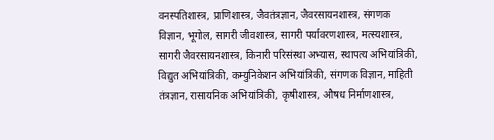वनस्पतिशास्त्र, प्राणिशास्त्र, जैवतंत्रज्ञान, जैवरसायनशास्त्र, संगणक विज्ञान, भूगोल, सागरी जीवशास्त्र, सागरी पर्यावरणशास्त्र, मत्स्यशास्त्र, सागरी जैवरसायनशास्त्र, किनारी परिसंस्था अभ्यास, स्थापत्य अभियांत्रिकी, विद्युत अभियांत्रिकी, कम्युनिकेशन अभियांत्रिकी, संगणक विज्ञान, माहिती तंत्रज्ञान, रासायनिक अभियांत्रिकी, कृषीशास्त्र, औषध निर्माणशास्त्र,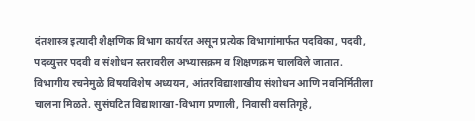दंतशास्त्र इत्यादी शैक्षणिक विभाग कार्यरत असून प्रत्येक विभागांमार्फत पदविका, पदवी, पदव्युत्तर पदवी व संशोधन स्तरावरील अभ्यासक्रम व शिक्षणक्रम चालविले जातात. विभागीय रचनेमुळे विषयविशेष अध्ययन, आंतरविद्याशाखीय संशोधन आणि नवनिर्मितीला चालना मिळते. सुसंघटित विद्याशाखा-विभाग प्रणाली, निवासी वसतिगृहे,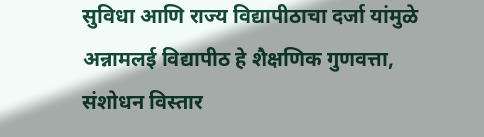सुविधा आणि राज्य विद्यापीठाचा दर्जा यांमुळे अन्नामलई विद्यापीठ हे शैक्षणिक गुणवत्ता, संशोधन विस्तार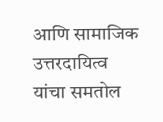आणि सामाजिक उत्तरदायित्व यांचा समतोल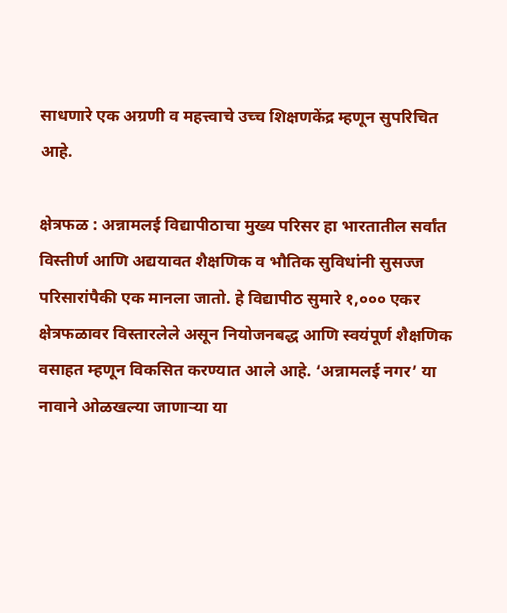साधणारे एक अग्रणी व महत्त्वाचे उच्च शिक्षणकेंद्र म्हणून सुपरिचित आहे.

क्षेत्रफळ : अन्नामलई विद्यापीठाचा मुख्य परिसर हा भारतातील सर्वांत विस्तीर्ण आणि अद्ययावत शैक्षणिक व भौतिक सुविधांनी सुसज्ज परिसारांपैकी एक मानला जातो. हे विद्यापीठ सुमारे १,००० एकर क्षेत्रफळावर विस्तारलेले असून नियोजनबद्ध आणि स्वयंपूर्ण शैक्षणिक वसाहत म्हणून विकसित करण्यात आले आहे. ‘अन्नामलई नगर’ या नावाने ओळखल्या जाणाऱ्या या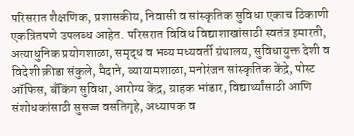परिसरात शैक्षणिक, प्रशासकीय, निवासी व सांस्कृतिक सुविधा एकाच ठिकाणी एकत्रितपणे उपलब्ध आहेत. परिसरात विविध विद्याशाखांसाठी स्वतंत्र इमारती, अत्याधुनिक प्रयोगशाळा, समृद्ध व भव्य मध्यवर्ती ग्रंथालय, सुविधायुक्त देशी व विदेशी क्रीडा संकुले, मैदाने, व्यायामशाळा, मनोरंजन सांस्कृतिक केंद्रे, पोस्ट ऑफिस, बँकिंग सुविधा, आरोग्य केंद्र, ग्राहक भांडार, विद्यार्थ्यांसाठी आणि संशोधकांसाठी सुसज्ज वसतिगृहे, अध्यापक व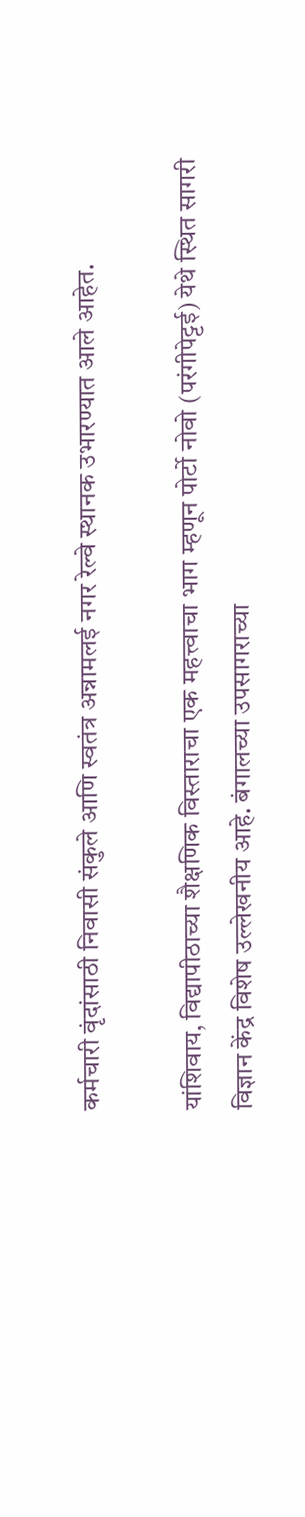कर्मचारी वृंदांसाठी निवासी संकुले आणि स्वतंत्र अन्नामलई नगर रेल्वे स्थानक उभारण्यात आले आहेत.

यांशिवाय, विद्यापीठाच्या शैक्षणिक विस्ताराचा एक महत्त्वाचा भाग म्हणून पोर्टो नोवो (परंगीपेट्टई) येथे स्थित सागरी विज्ञान केंद्र विशेष उल्लेखनीय आहे. बंगालच्या उपसागराच्या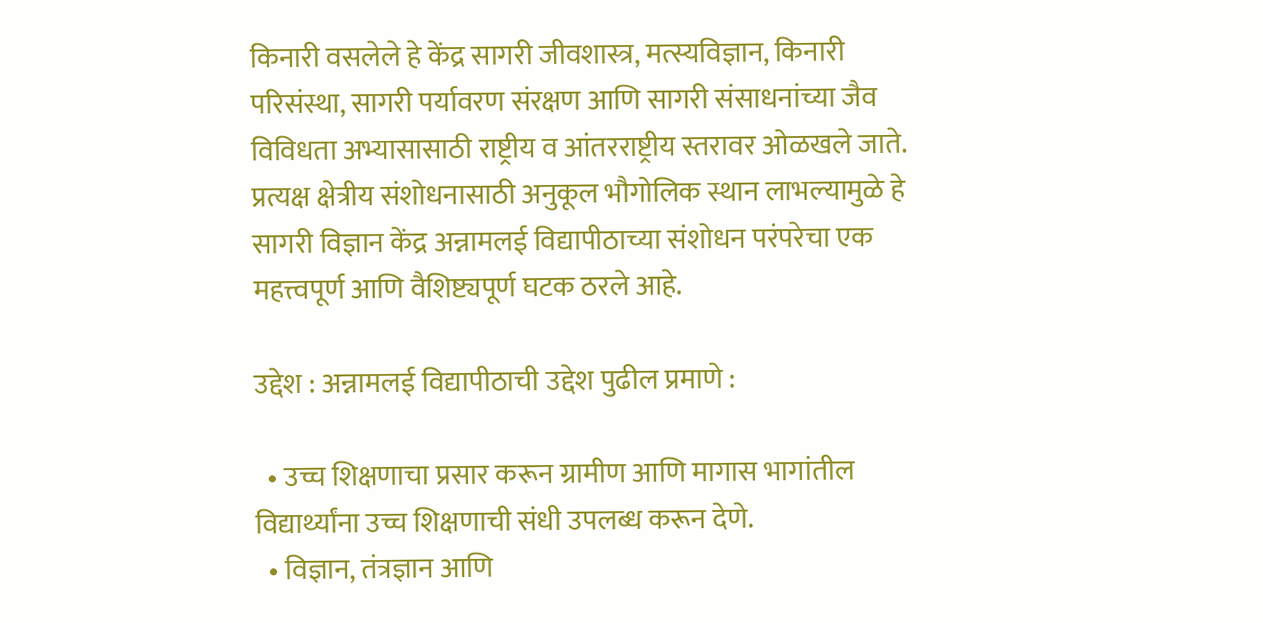किनारी वसलेले हे केंद्र सागरी जीवशास्त्र, मत्स्यविज्ञान, किनारी परिसंस्था, सागरी पर्यावरण संरक्षण आणि सागरी संसाधनांच्या जैव विविधता अभ्यासासाठी राष्ट्रीय व आंतरराष्ट्रीय स्तरावर ओळखले जाते. प्रत्यक्ष क्षेत्रीय संशोधनासाठी अनुकूल भौगोलिक स्थान लाभल्यामुळे हे सागरी विज्ञान केंद्र अन्नामलई विद्यापीठाच्या संशोधन परंपरेचा एक महत्त्वपूर्ण आणि वैशिष्ट्यपूर्ण घटक ठरले आहे.

उद्देश : अन्नामलई विद्यापीठाची उद्देश पुढील प्रमाणे :

  • उच्च शिक्षणाचा प्रसार करून ग्रामीण आणि मागास भागांतील विद्यार्थ्यांना उच्च शिक्षणाची संधी उपलब्ध करून देणे.
  • विज्ञान, तंत्रज्ञान आणि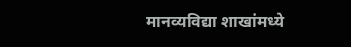मानव्यविद्या शाखांमध्ये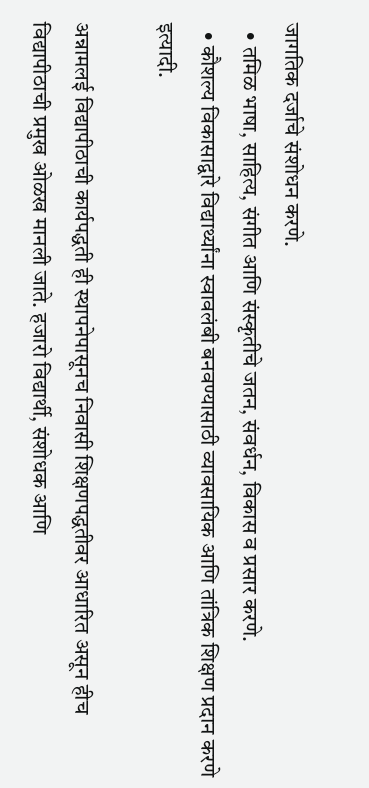जागतिक दर्जाचे संशोधन करणे.
  • तमिळ भाषा, साहित्य, संगीत आणि संस्कृतीचे जतन, संवर्धन, विकास व प्रसार करणे.
  • कौशल्य विकासाद्वारे विद्यार्थ्यांना स्वावलंबी बनवण्यासाठी व्यावसायिक आणि तांत्रिक शिक्षण प्रदान करणे इत्यादी.

अन्नामलई विद्यापीठाची कार्यपद्धती ही स्थापनेपासूनच निवासी शिक्षणपद्धतीवर आधारित असून हीच विद्यापीठाची प्रमुख ओळख मानली जाते. हजारो विद्यार्थी, संशोधक आणि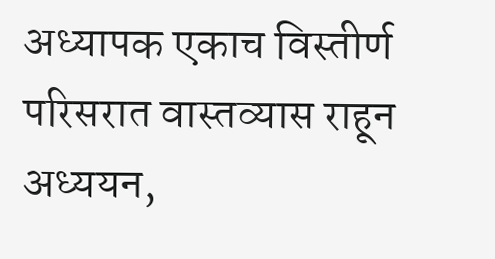अध्यापक एकाच विस्तीर्ण परिसरात वास्तव्यास राहून अध्ययन,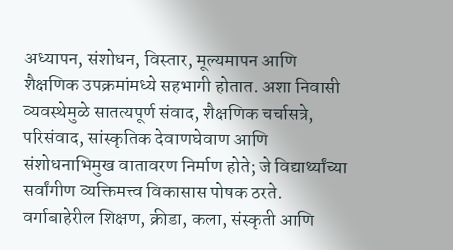अध्यापन, संशोधन, विस्तार, मूल्यमापन आणि शैक्षणिक उपक्रमांमध्ये सहभागी होतात. अशा निवासी व्यवस्थेमुळे सातत्यपूर्ण संवाद, शैक्षणिक चर्चासत्रे, परिसंवाद, सांस्कृतिक देवाणघेवाण आणि संशोधनाभिमुख वातावरण निर्माण होते; जे विद्यार्थ्यांच्या सर्वांगीण व्यक्तिमत्त्व विकासास पोषक ठरते. वर्गाबाहेरील शिक्षण, क्रीडा, कला, संस्कृती आणि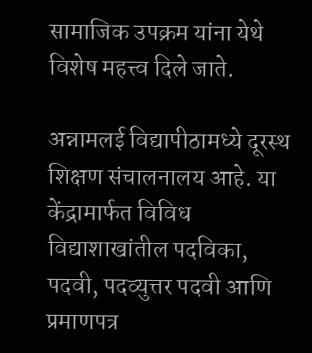सामाजिक उपक्रम यांना येथे विशेष महत्त्व दिले जाते.

अन्नामलई विद्यापीठामध्ये दूरस्थ शिक्षण संचालनालय आहे. या केंद्रामार्फत विविध विद्याशाखांतील पदविका, पदवी, पदव्युत्तर पदवी आणि प्रमाणपत्र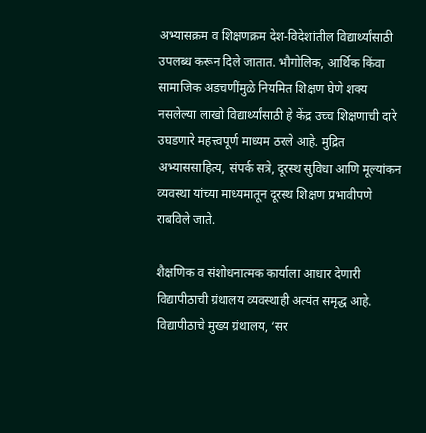अभ्यासक्रम व शिक्षणक्रम देश-विदेशांतील विद्यार्थ्यांसाठी उपलब्ध करून दिले जातात. भौगोलिक, आर्थिक किंवा सामाजिक अडचणींमुळे नियमित शिक्षण घेणे शक्य नसलेल्या लाखो विद्यार्थ्यांसाठी हे केंद्र उच्च शिक्षणाची दारे उघडणारे महत्त्वपूर्ण माध्यम ठरले आहे. मुद्रित अभ्याससाहित्य, संपर्क सत्रे, दूरस्थ सुविधा आणि मूल्यांकन व्यवस्था यांच्या माध्यमातून दूरस्थ शिक्षण प्रभावीपणे राबविले जाते.

शैक्षणिक व संशोधनात्मक कार्याला आधार देणारी विद्यापीठाची ग्रंथालय व्यवस्थाही अत्यंत समृद्ध आहे. विद्यापीठाचे मुख्य ग्रंथालय, ‘सर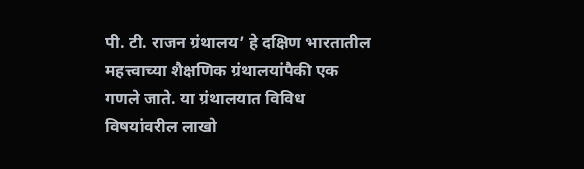पी. टी. राजन ग्रंथालय’ हे दक्षिण भारतातील महत्त्वाच्या शैक्षणिक ग्रंथालयांपैकी एक गणले जाते. या ग्रंथालयात विविध विषयांवरील लाखो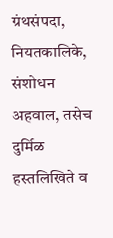ग्रंथसंपदा, नियतकालिके, संशोधन अहवाल, तसेच दुर्मिळ हस्तलिखिते व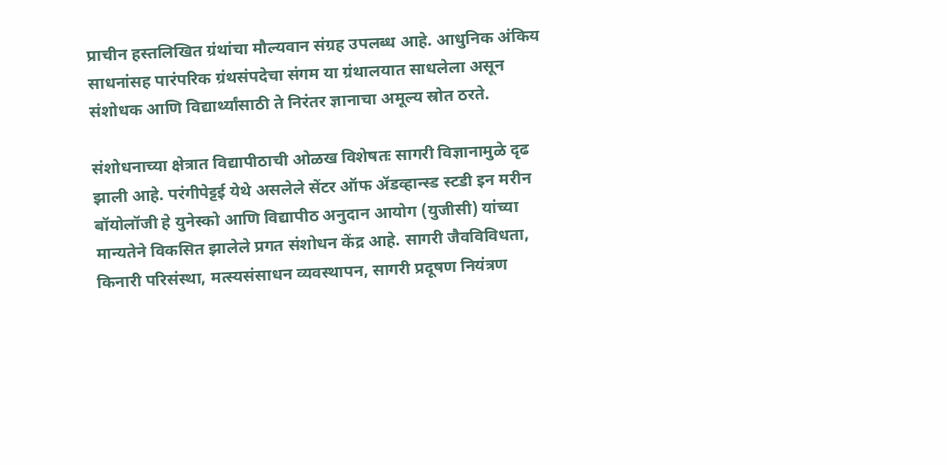प्राचीन हस्तलिखित ग्रंथांचा मौल्यवान संग्रह उपलब्ध आहे. आधुनिक अंकिय साधनांसह पारंपरिक ग्रंथसंपदेचा संगम या ग्रंथालयात साधलेला असून संशोधक आणि विद्यार्थ्यांसाठी ते निरंतर ज्ञानाचा अमूल्य स्रोत ठरते.

संशोधनाच्या क्षेत्रात विद्यापीठाची ओळख विशेषतः सागरी विज्ञानामुळे दृढ झाली आहे. परंगीपेट्टई येथे असलेले सेंटर ऑफ ॲडव्हान्स्ड स्टडी इन मरीन बॉयोलॉजी हे युनेस्को आणि विद्यापीठ अनुदान आयोग (युजीसी) यांच्या मान्यतेने विकसित झालेले प्रगत संशोधन केंद्र आहे. सागरी जैवविविधता, किनारी परिसंस्था, मत्स्यसंसाधन व्यवस्थापन, सागरी प्रदूषण नियंत्रण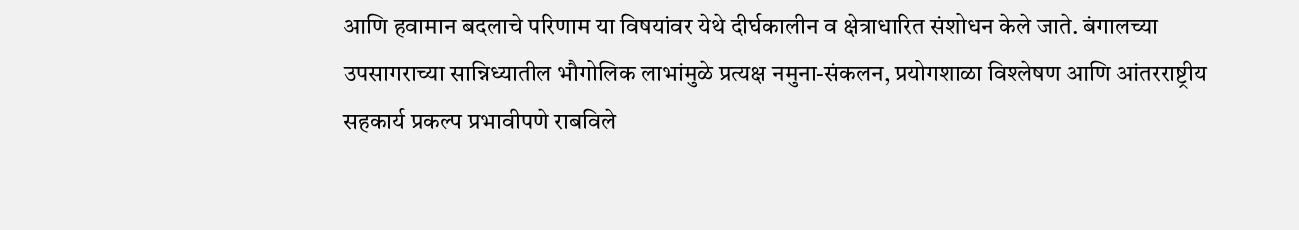आणि हवामान बदलाचे परिणाम या विषयांवर येथे दीर्घकालीन व क्षेत्राधारित संशोधन केले जाते. बंगालच्या उपसागराच्या सान्निध्यातील भौगोलिक लाभांमुळे प्रत्यक्ष नमुना-संकलन, प्रयोगशाळा विश्लेषण आणि आंतरराष्ट्रीय सहकार्य प्रकल्प प्रभावीपणे राबविले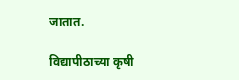जातात.

विद्यापीठाच्या कृषी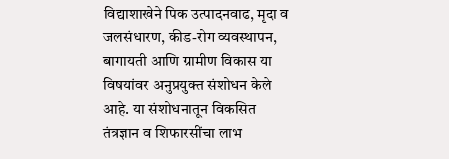विद्याशाखेने पिक उत्पादनवाढ, मृदा व जलसंधारण, कीड-रोग व्यवस्थापन, बागायती आणि ग्रामीण विकास या विषयांवर अनुप्रयुक्त संशोधन केले आहे. या संशोधनातून विकसित तंत्रज्ञान व शिफारसींचा लाभ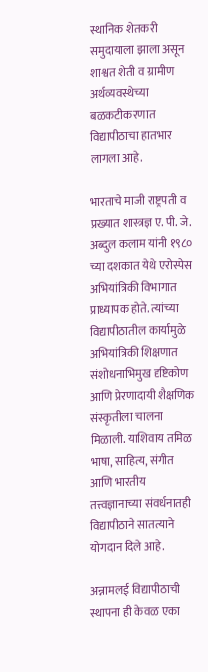स्थानिक शेतकरी समुदायाला झाला असून शाश्वत शेती व ग्रामीण अर्थव्यवस्थेच्या बळकटीकरणात विद्यापीठाचा हातभार लागला आहे.

भारताचे माजी राष्ट्रपती व प्रख्यात शास्त्रज्ञ ए. पी. जे. अब्दुल कलाम यांनी १९८० च्या दशकात येथे एरोस्पेस अभियांत्रिकी विभागात प्राध्यापक होते. त्यांच्या विद्यापीठातील कार्यामुळे अभियांत्रिकी शिक्षणात संशोधनाभिमुख दृष्टिकोण आणि प्रेरणादायी शैक्षणिक संस्कृतीला चालना मिळाली. याशिवाय तमिळ भाषा, साहित्य, संगीत आणि भारतीय तत्त्वज्ञानाच्या संवर्धनातही विद्यापीठाने सातत्याने योगदान दिले आहे.

अन्नामलई विद्यापीठाची स्थापना ही केवळ एका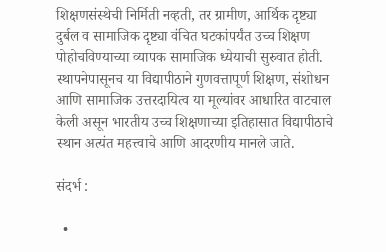शिक्षणसंस्थेची निर्मिती नव्हती, तर ग्रामीण, आर्थिक दृष्ट्या दुर्बल व सामाजिक दृष्ट्या वंचित घटकांपर्यंत उच्च शिक्षण पोहोचविण्याच्या व्यापक सामाजिक ध्येयाची सुरुवात होती. स्थापनेपासूनच या विद्यापीठाने गुणवत्तापूर्ण शिक्षण, संशोधन आणि सामाजिक उत्तरदायित्व या मूल्यांवर आधारित वाटचाल केली असून भारतीय उच्च शिक्षणाच्या इतिहासात विद्यापीठाचे स्थान अत्यंत महत्त्वाचे आणि आदरणीय मानले जाते.

संदर्भ :

  •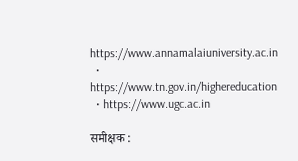https://www.annamalaiuniversity.ac.in
  • https://www.tn.gov.in/highereducation
  • https://www.ugc.ac.in

समीक्षक :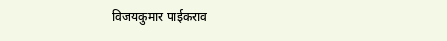विजयकुमार पाईकराव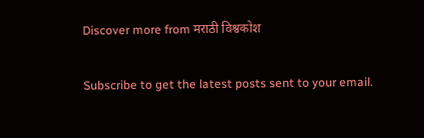Discover more from मराठी विश्वकोश

Subscribe to get the latest posts sent to your email.